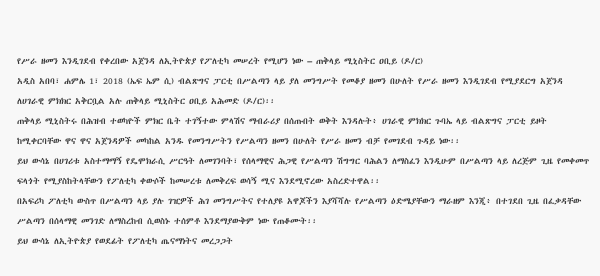የሥራ ዘመን እንዲገደብ የቀረበው አጀንዳ ለኢትዮጵያ የፖለቲካ መሠረት የሚሆን ነው – ጠቅላይ ሚኒስትር ዐቢይ (ዶ/ር)
አዲስ አበባ፣ ሐምሌ 1፣ 2018 (ኤፍ ኤም ሲ) ብልጽግና ፓርቲ በሥልጣን ላይ ያለ መንግሥት የመቆያ ዘመን በሁለት የሥራ ዘመን እንዲገደብ የሚያደርግ አጀንዳ ለሀገራዊ ምክክር አቅርቧል አሉ ጠቅላይ ሚኒስትር ዐቢይ አሕመድ (ዶ/ር)፡፡
ጠቅላይ ሚኒስትሩ በሕዝብ ተወካዮች ምክር ቤት ተገኝተው ምላሽና ማብራሪያ በሰጡበት ወቅት እንዳሉት፥ ሀገራዊ ምክክር ጉባኤ ላይ ብልጽግና ፓርቲ ይዞት ከሚቀርባቸው ዋና ዋና አጀንዳዎች መካከል አንዱ የመንግሥትን የሥልጣን ዘመን በሁለት የሥራ ዘመን ብቻ የመገደብ ጉዳይ ነው፡፡
ይህ ውሳኔ በሀገሪቱ አስተማማኝ የዴሞክራሲ ሥርዓት ለመገንባት፣ የሰላማዊና ሕጋዊ የሥልጣን ሽግግር ባሕልን ለማስፈን እንዲሁም በሥልጣን ላይ ለረጅም ጊዜ የመቀመጥ ፍላጎት የሚያስከትላቸውን የፖለቲካ ቀውሶች ከመሠረቱ ለመቅረፍ ወሳኝ ሚና እንደሚኖረው አስረድተዋል፡፡
በአፍሪካ ፖለቲካ ውስጥ በሥልጣን ላይ ያሉ ገዢዎች ሕገ መንግሥትና የተለያዩ አዋጆችን እያሻሻሉ የሥልጣን ዕድሜያቸውን ማራዘም እንጂ፥ በተገደበ ጊዜ በፈቃዳቸው ሥልጣን በሰላማዊ መንገድ ለማስረከብ ሲወስኑ ተሰምቶ እንደማያውቅም ነው የጠቆሙት፡፡
ይህ ውሳኔ ለኢትዮጵያ የወደፊት የፖለቲካ ጤናማነትና መረጋጋት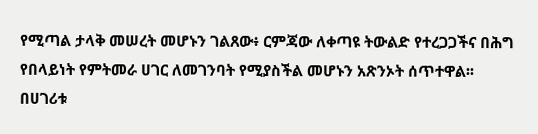የሚጣል ታላቅ መሠረት መሆኑን ገልጸው፥ ርምጃው ለቀጣዩ ትውልድ የተረጋጋችና በሕግ የበላይነት የምትመራ ሀገር ለመገንባት የሚያስችል መሆኑን አጽንኦት ሰጥተዋል፡፡
በሀገሪቱ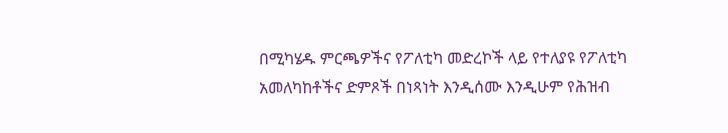በሚካሄዱ ምርጫዎችና የፖለቲካ መድረኮች ላይ የተለያዩ የፖለቲካ አመለካከቶችና ድምጾች በነጻነት እንዲሰሙ እንዲሁም የሕዝብ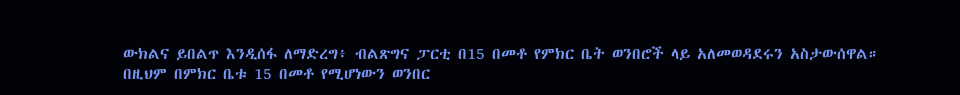ውክልና ይበልጥ እንዲሰፋ ለማድረግ፥ ብልጽግና ፓርቲ በ15 በመቶ የምክር ቤት ወንበሮች ላይ አለመወዳደሩን አስታውሰዋል።
በዚህም በምክር ቤቱ 15 በመቶ የሚሆነውን ወንበር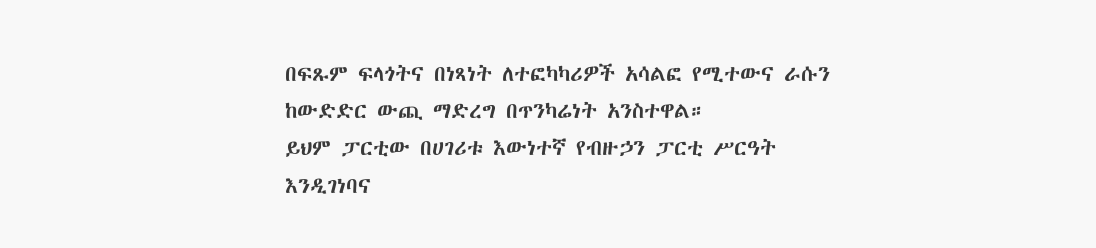በፍጹም ፍላጎትና በነጻነት ለተፎካካሪዎች አሳልፎ የሚተውና ራሱን ከውድድር ውጪ ማድረግ በጥንካሬነት አንስተዋል።
ይህም ፓርቲው በሀገሪቱ እውነተኛ የብዙኃን ፓርቲ ሥርዓት እንዲገነባና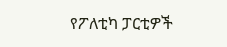የፖለቲካ ፓርቲዎች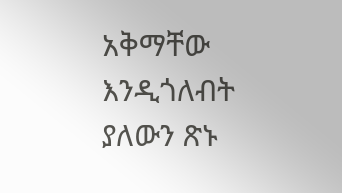አቅማቸው እንዲጎለብት ያለውን ጽኑ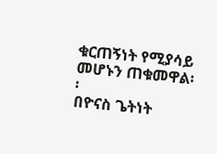ቁርጠኝነት የሚያሳይ መሆኑን ጠቁመዋል፡፡
በዮናስ ጌትነት